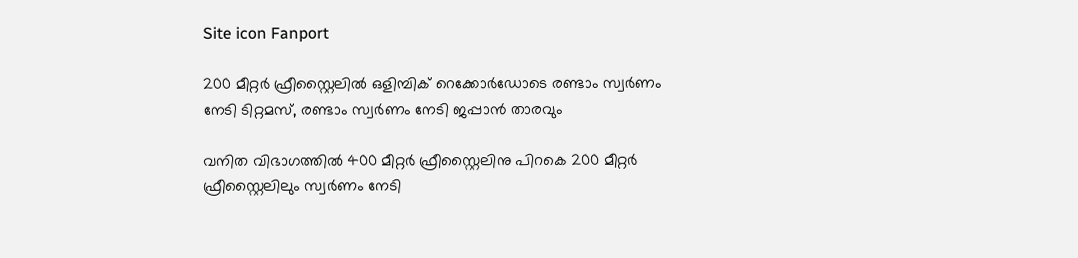Site icon Fanport

200 മീറ്റർ ഫ്രീസ്റ്റൈലിൽ ഒളിമ്പിക് റെക്കോർഡോടെ രണ്ടാം സ്വർണം നേടി ടിറ്റമസ്‌, രണ്ടാം സ്വർണം നേടി ജപ്പാൻ താരവും

വനിത വിഭാഗത്തിൽ 400 മീറ്റർ ഫ്രീസ്റ്റൈലിനു പിറകെ 200 മീറ്റർ ഫ്രീസ്റ്റൈലിലും സ്വർണം നേടി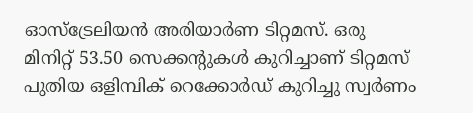ഓസ്‌ട്രേലിയൻ അരിയാർണ ടിറ്റമസ്‌. ഒരു മിനിറ്റ് 53.50 സെക്കന്റുകൾ കുറിച്ചാണ് ടിറ്റമസ് പുതിയ ഒളിമ്പിക് റെക്കോർഡ് കുറിച്ചു സ്വർണം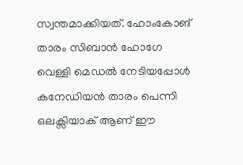സ്വന്തമാക്കിയത്. ഹോംകോങ് താരം സിബാൻ ഹോഗേ വെള്ളി മെഡൽ നേടിയപ്പോൾ കനേഡിയൻ താരം പെന്നി ഒലക്സിയാക് ആണ് ഈ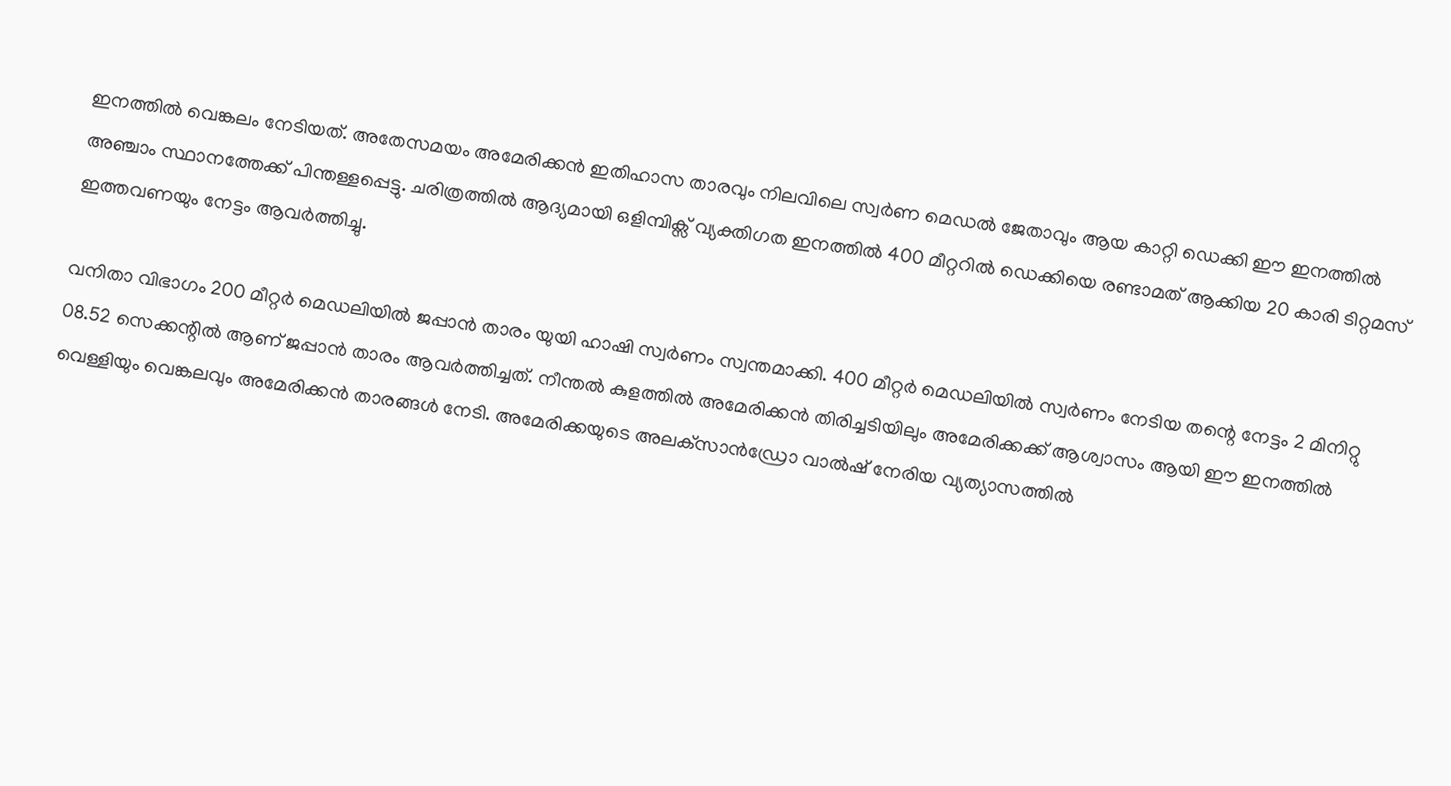ഇനത്തിൽ വെങ്കലം നേടിയത്. അതേസമയം അമേരിക്കൻ ഇതിഹാസ താരവും നിലവിലെ സ്വർണ മെഡൽ ജേതാവും ആയ കാറ്റി ഡെക്കി ഈ ഇനത്തിൽ അഞ്ചാം സ്ഥാനത്തേക്ക് പിന്തള്ളപ്പെട്ടു. ചരിത്രത്തിൽ ആദ്യമായി ഒളിമ്പിക്സ് വ്യക്തിഗത ഇനത്തിൽ 400 മീറ്ററിൽ ഡെക്കിയെ രണ്ടാമത് ആക്കിയ 20 കാരി ടിറ്റമസ് ഇത്തവണയും നേട്ടം ആവർത്തിച്ചു.

വനിതാ വിഭാഗം 200 മീറ്റർ മെഡലിയിൽ ജപ്പാൻ താരം യുയി ഹാഷി സ്വർണം സ്വന്തമാക്കി. 400 മീറ്റർ മെഡലിയിൽ സ്വർണം നേടിയ തന്റെ നേട്ടം 2 മിനിറ്റു 08.52 സെക്കന്റിൽ ആണ് ജപ്പാൻ താരം ആവർത്തിച്ചത്‌. നീന്തൽ കുളത്തിൽ അമേരിക്കൻ തിരിച്ചടിയിലും അമേരിക്കക്ക് ആശ്വാസം ആയി ഈ ഇനത്തിൽ വെള്ളിയും വെങ്കലവും അമേരിക്കൻ താരങ്ങൾ നേടി. അമേരിക്കയുടെ അലക്‌സാൻഡ്രോ വാൽഷ് നേരിയ വ്യത്യാസത്തിൽ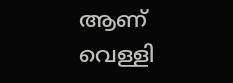ആണ് വെള്ളി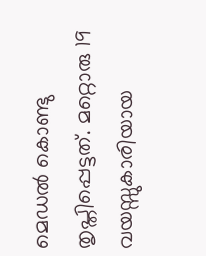മെഡൽ കൊണ്ടു തൃപ്തിപ്പെട്ടത്. മറ്റൊരു 19 വയസ്സുകാരിയായ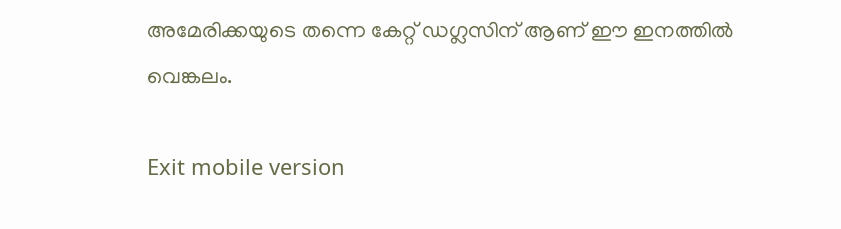അമേരിക്കയുടെ തന്നെ കേറ്റ് ഡഗ്ലസിന് ആണ് ഈ ഇനത്തിൽ വെങ്കലം.

Exit mobile version